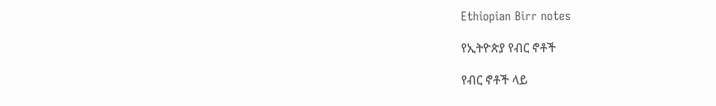Ethiopian Birr notes

የኢትዮጵያ የብር ኖቶች

የብር ኖቶች ላይ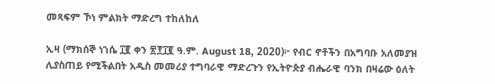መጻፍም ኾነ ምልክት ማድረግ ተከለከለ

ኢዛ (ማክሰኞ ነኀሴ ፲፪ ቀን ፳፻፲፪ ዓ.ም. August 18, 2020)፦ የብር ኖቶችን በአግባቡ አለመያዝ ሊያስጠይ የሚችልበት አዲስ መመሪያ ተግባራዊ ማድረጉን የኢትዮጵያ ብሔራዊ ባንክ በዛሬው ዕለት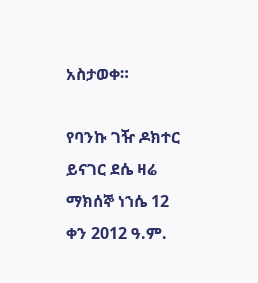አስታወቀ።

የባንኩ ገዥ ዶክተር ይናገር ደሴ ዛሬ ማክሰኞ ነኀሴ 12 ቀን 2012 ዓ.ም.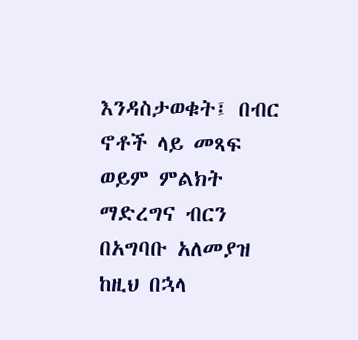እንዳስታወቁት፤ በብር ኖቶች ላይ መጻፍ ወይም ምልክት ማድረግና ብርን በአግባቡ አለመያዝ ከዚህ በኋላ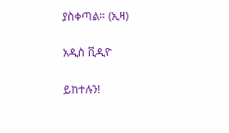ያስቀጣል። (ኢዛ)

አዲስ ቪዲዮ

ይከተሉን!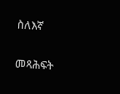ስለእኛ

መጻሕፍት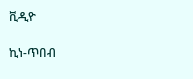ቪዲዮ

ኪነ-ጥበብ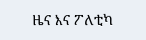ዜና እና ፖለቲካ